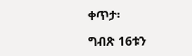ቀጥታ፡

ግብጽ 16ቱን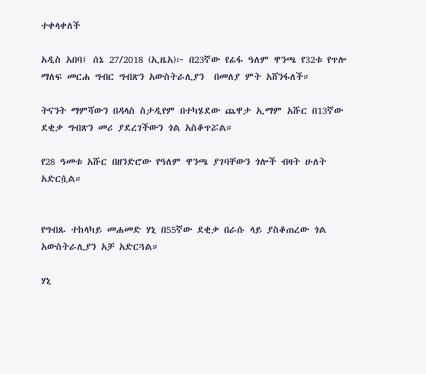ተቀላቀለች

አዲስ አበባ፤ ሰኔ 27/2018 (ኢዜአ)፦ በ23ኛው የፊፋ ዓለም ዋንጫ የ32ቱ የጥሎ ማለፍ መርሐ ግብር ግብጽን አውስትራሊያን  በመለያ ምት አሸንፋለች።

ትናንት ማምሻውን በዳላስ ስታዲየም በተካሄደው ጨዋታ ኢማም አሹር በ13ኛው ደቂቃ ግብጽን መሪ ያደረገችውን ጎል አስቆጥሯል።

የ28 ዓመቱ አሹር በዘንድሮው የዓለም ዋንጫ ያገባቸውን ጎሎች ብዛት ሁለት አድርሷል።


የግብጹ ተከላካይ መሐመድ ሃኒ በ55ኛው ደቂቃ በራሱ ላይ ያስቆጠረው ጎል አውስትራሊያን አቻ አድርጓል።

ሃኒ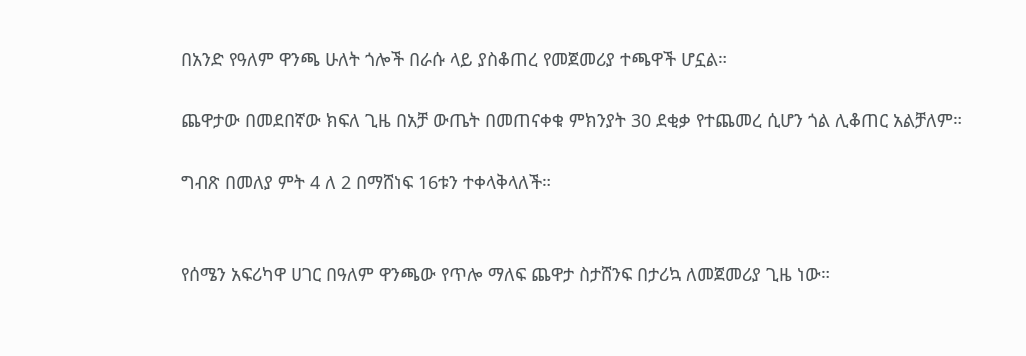በአንድ የዓለም ዋንጫ ሁለት ጎሎች በራሱ ላይ ያስቆጠረ የመጀመሪያ ተጫዋች ሆኗል።

ጨዋታው በመደበኛው ክፍለ ጊዜ በአቻ ውጤት በመጠናቀቁ ምክንያት 30 ደቂቃ የተጨመረ ሲሆን ጎል ሊቆጠር አልቻለም።

ግብጽ በመለያ ምት 4 ለ 2 በማሸነፍ 16ቱን ተቀላቅላለች።


የሰሜን አፍሪካዋ ሀገር በዓለም ዋንጫው የጥሎ ማለፍ ጨዋታ ስታሸንፍ በታሪኳ ለመጀመሪያ ጊዜ ነው።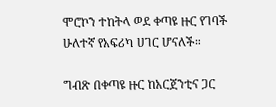ሞሮኮን ተከትላ ወደ ቀጣዩ ዙር የገባች ሁለተኛ የአፍሪካ ሀገር ሆናለች።

ግብጽ በቀጣዩ ዙር ከአርጀንቲና ጋር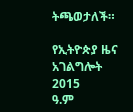ትጫወታለች።

የኢትዮጵያ ዜና አገልግሎት
2015
ዓ.ም